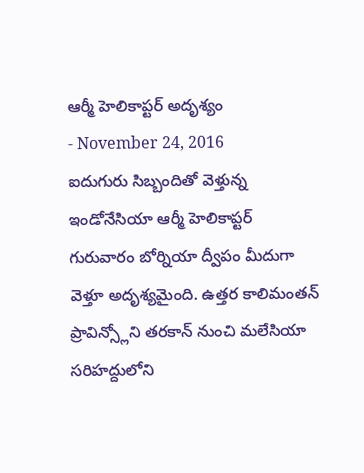ఆర్మీ హెలికాప్టర్ అదృశ్యం
- November 24, 2016
ఐదుగురు సిబ్బందితో వెళ్తున్న ఇండోనేసియా ఆర్మీ హెలికాప్టర్ గురువారం బోర్నియా ద్వీపం మీదుగా వెళ్తూ అదృశ్యమైంది. ఉత్తర కాలిమంతన్ ప్రావిన్స్లోని తరకాన్ నుంచి మలేసియా సరిహద్దులోని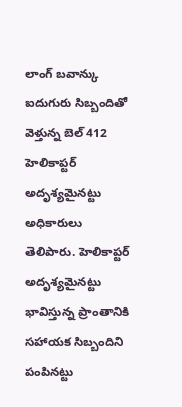లాంగ్ బవాన్కు ఐదుగురు సిబ్బందితో వెళ్తున్న బెల్ 412 హెలికాప్టర్ అదృశ్యమైనట్టు అధికారులు తెలిపారు. హెలికాప్టర్ అదృశ్యమైనట్టు భావిస్తున్న ప్రాంతానికి సహాయక సిబ్బందిని పంపినట్టు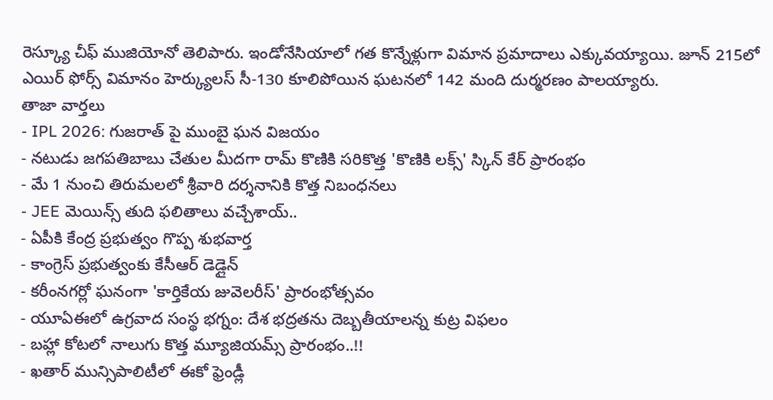రెస్క్యూ చీఫ్ ముజియోనో తెలిపారు. ఇండోనేసియాలో గత కొన్నేళ్లుగా విమాన ప్రమాదాలు ఎక్కువయ్యాయి. జూన్ 215లో ఎయిర్ ఫోర్స్ విమానం హెర్క్యులస్ సీ-130 కూలిపోయిన ఘటనలో 142 మంది దుర్మరణం పాలయ్యారు.
తాజా వార్తలు
- IPL 2026: గుజరాత్ పై ముంబై ఘన విజయం
- నటుడు జగపతిబాబు చేతుల మీదగా రామ్ కొణికి సరికొత్త 'కొణికి లక్స్' స్కిన్ కేర్ ప్రారంభం
- మే 1 నుంచి తిరుమలలో శ్రీవారి దర్శనానికి కొత్త నిబంధనలు
- JEE మెయిన్స్ తుది ఫలితాలు వచ్చేశాయ్..
- ఏపీకి కేంద్ర ప్రభుత్వం గొప్ప శుభవార్త
- కాంగ్రెస్ ప్రభుత్వంకు కేసీఆర్ డెడ్లైన్
- కరీంనగర్లో ఘనంగా 'కార్తికేయ జువెలరీస్' ప్రారంభోత్సవం
- యూఏఈలో ఉగ్రవాద సంస్థ భగ్నం: దేశ భద్రతను దెబ్బతీయాలన్న కుట్ర విఫలం
- బహ్లా కోటలో నాలుగు కొత్త మ్యూజియమ్స్ ప్రారంభం..!!
- ఖతార్ మున్సిపాలిటీలో ఈకో ఫ్రెండ్లీ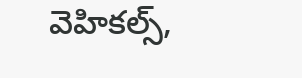వెహికల్స్,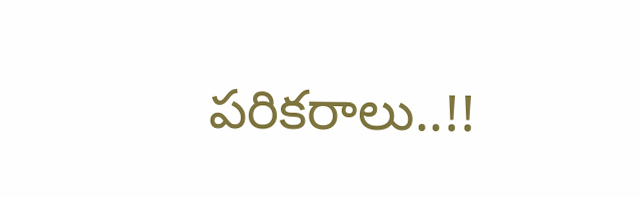పరికరాలు..!!